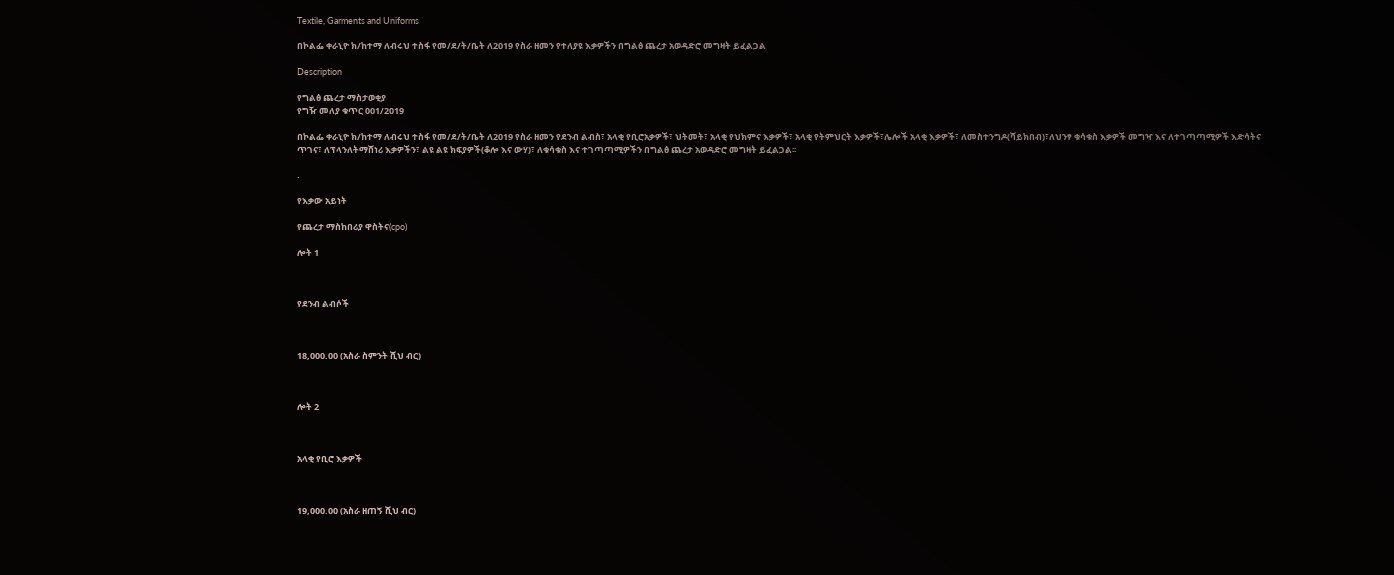Textile, Garments and Uniforms

በኮልፌ ቀራኒዮ ክ/ከተማ ለብሩህ ተስፋ የመ/ደ/ት/ቤት ለ2019 የስራ ዘመን የተለያዩ እቃዎችን በግልፅ ጨረታ አወዳድሮ መግዛት ይፈልጋል

Description

የግልፅ ጨረታ ማስታወቂያ
የግዥ መለያ ቁጥር 001/2019

በኮልፌ ቀራኒዮ ክ/ከተማ ለብሩህ ተስፋ የመ/ደ/ት/ቤት ለ2019 የስራ ዘመን የደንብ ልብስ፣ አላቂ የቢሮአቃዎች፣ ህትመት፣ አላቂ የህክምና እቃዎች፣ አላቂ የትምህርት እቃዎች፣ሌሎች አላቂ እቃዎች፣ ለመስተንግዶ(ሻይክበብ)፣ለህንፃ ቁሳቁስ እቃዎች መግዣ እና ለተገጣጣሚዎች እድሳትና ጥገና፣ ለፕላንለትማሸነሪ እቃዎችን፣ ልዩ ልዩ ክፍያዎች(ቆሎ እና ውሃ)፣ ለቁሳቁስ እና ተገጣጣሚዎችን በግልፅ ጨረታ አወዳድሮ መግዛት ይፈልጋል፡፡

.

የእቃው አይነት

የጨረታ ማስከበሪያ ዋስትና(cpo)

ሎት 1



የደንብ ልብሶች



18,000.00 (አስራ ስምንት ሺህ ብር)



ሎት 2



አላቂ የቢሮ እቃዎች



19,000.00 (አስራ ዘጠኝ ሺህ ብር)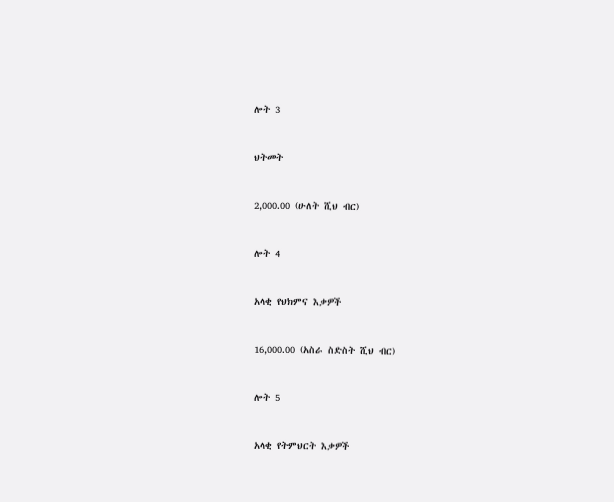ሎት 3



ህትመት



2,000.00 (ሁለት ሺህ ብር)



ሎት 4



አላቂ የህክምና እቃዎች



16,000.00 (አስራ ስድስት ሺህ ብር)



ሎት 5



አላቂ የትምህርት እቃዎች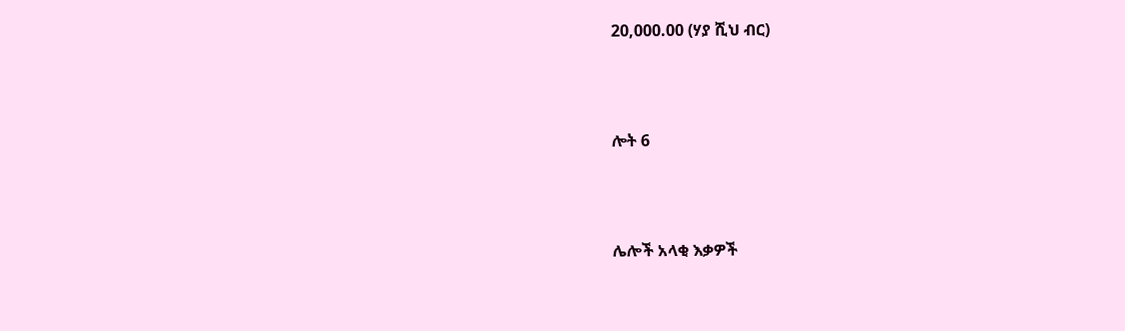20,000.00 (ሃያ ሺህ ብር)



ሎት 6



ሌሎች አላቂ እቃዎች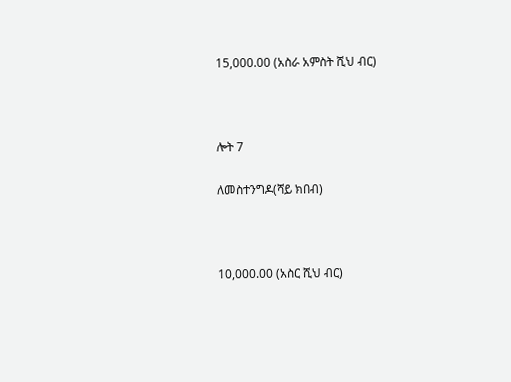15,000.00 (አስራ አምስት ሺህ ብር)



ሎት 7

ለመስተንግዶ(ሻይ ክበብ)



10,000.00 (አስር ሺህ ብር)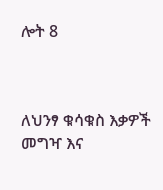ሎት 8



ለህንፃ ቁሳቁስ እቃዎች መግዣ እና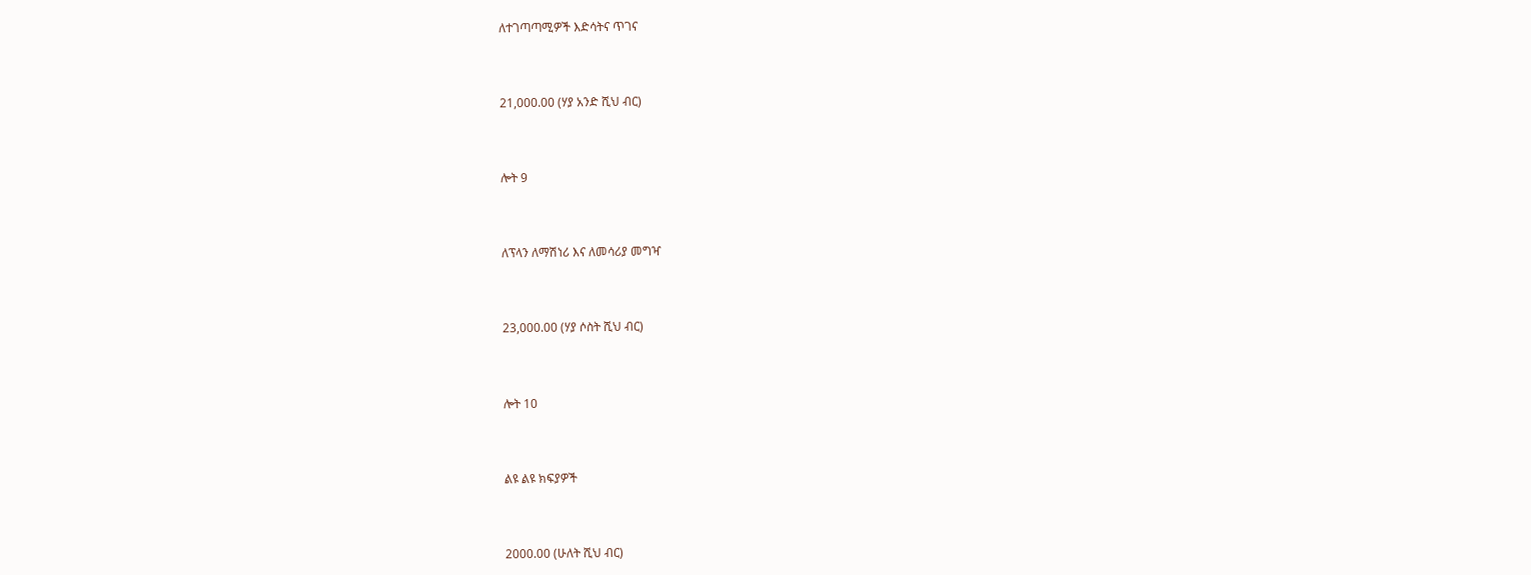ለተገጣጣሚዎች እድሳትና ጥገና



21,000.00 (ሃያ አንድ ሺህ ብር)



ሎት 9



ለፕላን ለማሽነሪ እና ለመሳሪያ መግዣ



23,000.00 (ሃያ ሶስት ሺህ ብር)



ሎት 10



ልዩ ልዩ ክፍያዎች



2000.00 (ሁለት ሺህ ብር)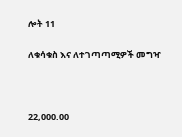ሎት 11

ለቁሳቁስ እና ለተገጣጣሚዎች መግዣ



22,000.00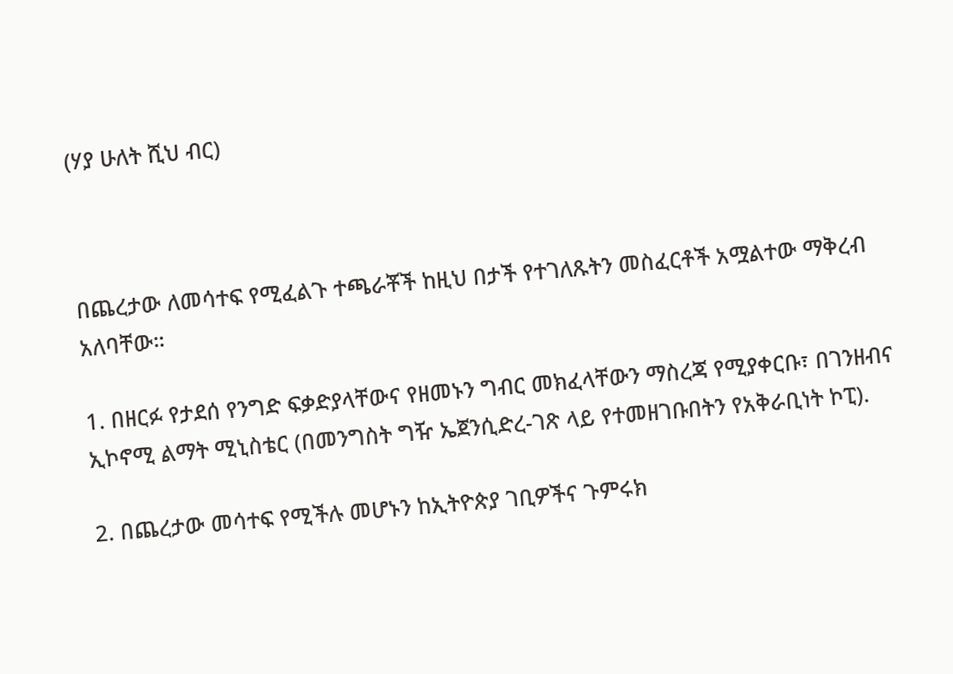(ሃያ ሁለት ሺህ ብር)



በጨረታው ለመሳተፍ የሚፈልጉ ተጫራቾች ከዚህ በታች የተገለጹትን መስፈርቶች አሟልተው ማቅረብ አለባቸው።

1. በዘርፉ የታደሰ የንግድ ፍቃድያላቸውና የዘመኑን ግብር መክፈላቸውን ማስረጃ የሚያቀርቡ፣ በገንዘብና ኢኮኖሚ ልማት ሚኒስቴር (በመንግስት ግዥ ኤጀንሲድረ-ገጽ ላይ የተመዘገቡበትን የአቅራቢነት ኮፒ).

2. በጨረታው መሳተፍ የሚችሉ መሆኑን ከኢትዮጵያ ገቢዎችና ጉምሩክ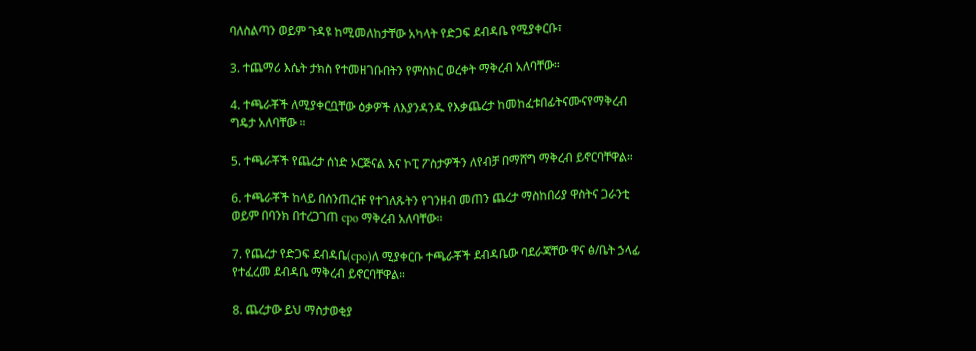ባለስልጣን ወይም ጉዳዩ ከሚመለከታቸው አካላት የድጋፍ ደብዳቤ የሚያቀርቡ፣

3. ተጨማሪ እሴት ታክስ የተመዘገቡበትን የምስክር ወረቀት ማቅረብ አለባቸው።

4. ተጫራቾች ለሚያቀርቧቸው ዕቃዎች ለእያንዳንዱ የእቃጨረታ ከመከፈቱበፊትናሙናየማቅረብ ግዴታ አለባቸው ።

5. ተጫራቾች የጨረታ ሰነድ ኦርጅናል እና ኮፒ ፖስታዎችን ለየብቻ በማሸግ ማቅረብ ይኖርባቸዋል።

6. ተጫራቾች ከላይ በሰንጠረዡ የተገለጹትን የገንዘብ መጠን ጨረታ ማስከበሪያ ዋስትና ጋራንቲ ወይም በባንክ በተረጋገጠ cpo ማቅረብ አለባቸው፡፡

7. የጨረታ የድጋፍ ደብዳቤ(cpo)ለ ሚያቀርቡ ተጫራቾች ደብዳቤው ባደራጃቸው ዋና ፅ/ቤት ኃላፊ የተፈረመ ደብዳቤ ማቅረብ ይኖርባቸዋል።

8. ጨረታው ይህ ማስታወቂያ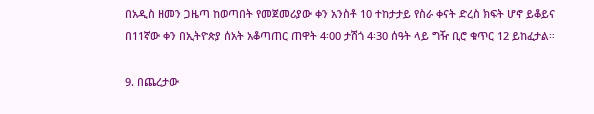በአዲስ ዘመን ጋዜጣ ከወጣበት የመጀመሪያው ቀን አንስቶ 10 ተከታታይ የስራ ቀናት ድረስ ክፍት ሆኖ ይቆይና በ11ኛው ቀን በኢትዮጵያ ሰአት አቆጣጠር ጠዋት 4፡00 ታሽጎ 4፡30 ሰዓት ላይ ግዥ ቢሮ ቁጥር 12 ይከፈታል።

9. በጨረታው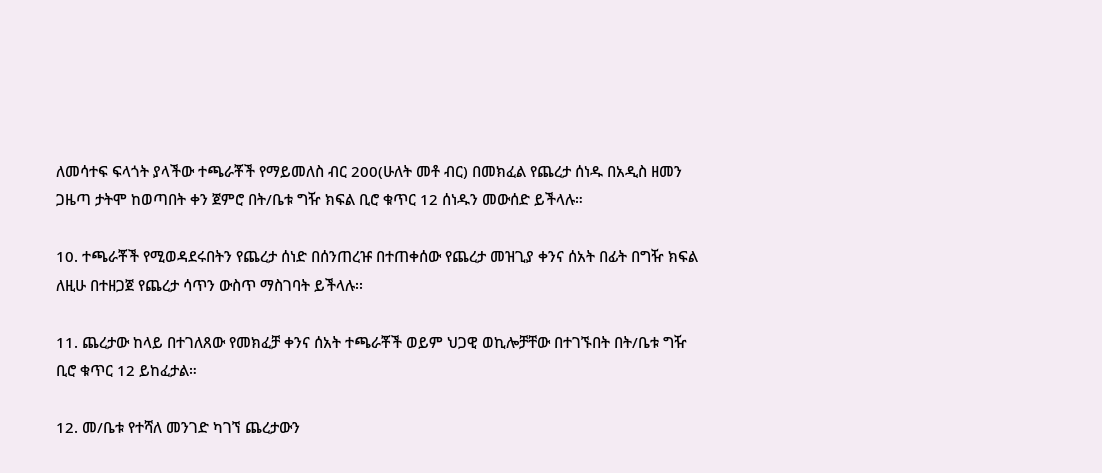ለመሳተፍ ፍላጎት ያላችው ተጫራቾች የማይመለስ ብር 200(ሁለት መቶ ብር) በመክፈል የጨረታ ሰነዱ በአዲስ ዘመን ጋዜጣ ታትሞ ከወጣበት ቀን ጀምሮ በት/ቤቱ ግዥ ክፍል ቢሮ ቁጥር 12 ሰነዱን መውሰድ ይችላሉ።

10. ተጫራቾች የሚወዳደሩበትን የጨረታ ሰነድ በሰንጠረዡ በተጠቀሰው የጨረታ መዝጊያ ቀንና ሰአት በፊት በግዥ ክፍል ለዚሁ በተዘጋጀ የጨረታ ሳጥን ውስጥ ማስገባት ይችላሉ፡፡

11. ጨረታው ከላይ በተገለጸው የመክፈቻ ቀንና ሰአት ተጫራቾች ወይም ህጋዊ ወኪሎቻቸው በተገኙበት በት/ቤቱ ግዥ ቢሮ ቁጥር 12 ይከፈታል።

12. መ/ቤቱ የተሻለ መንገድ ካገኘ ጨረታውን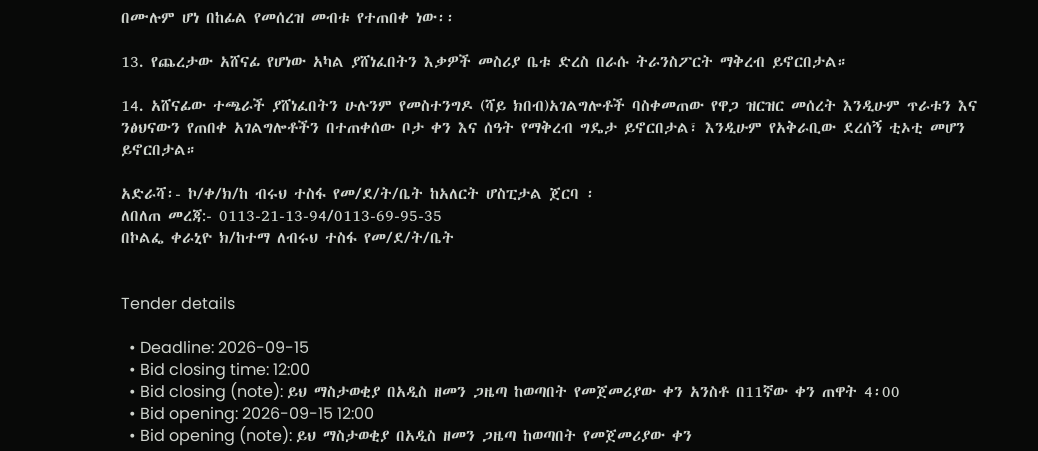በሙሉም ሆነ በከፊል የመሰረዝ መብቱ የተጠበቀ ነው፡፡

13. የጨረታው አሸናፊ የሆነው አካል ያሸነፈበትን እቃዎች መስሪያ ቤቱ ድረስ በራሱ ትራንስፖርት ማቅረብ ይኖርበታል።

14. አሸናፊው ተጫራች ያሸነፈበትን ሁሉንም የመስተንግዶ (ሻይ ክበብ)አገልግሎቶች ባስቀመጠው የዋጋ ዝርዝር መሰረት እንዲሁም ጥራቱን እና ንፅህናውን የጠበቀ አገልግሎቶችን በተጠቀሰው ቦታ ቀን እና ሰዓት የማቅረብ ግዴታ ይኖርበታል፣ እንዲሁም የአቅራቢው ደረሰኝ ቲኦቲ መሆን ይኖርበታል።

አድራሻ፡- ኮ/ቀ/ክ/ከ ብሩህ ተስፋ የመ/ደ/ት/ቤት ከአለርት ሆስፒታል ጀርባ ፡
ለበለጠ መረጃ:- 0113-21-13-94/0113-69-95-35
በኮልፌ ቀራኒዮ ክ/ከተማ ለብሩህ ተስፋ የመ/ደ/ት/ቤት


Tender details

  • Deadline: 2026-09-15
  • Bid closing time: 12:00
  • Bid closing (note): ይህ ማስታወቂያ በአዲስ ዘመን ጋዜጣ ከወጣበት የመጀመሪያው ቀን አንስቶ በ11ኛው ቀን ጠዋት 4፡00
  • Bid opening: 2026-09-15 12:00
  • Bid opening (note): ይህ ማስታወቂያ በአዲስ ዘመን ጋዜጣ ከወጣበት የመጀመሪያው ቀን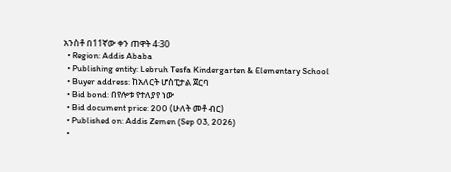አንስቶ በ11ኛው ቀን ጠዋት 4፡30
  • Region: Addis Ababa
  • Publishing entity: Lebruh Tesfa Kindergarten & Elementary School
  • Buyer address: ከአለርት ሆስፒታል ጀርባ
  • Bid bond: በየሎቱ የተለያየ ነው
  • Bid document price: 200 (ሁለት መቶ ብር)
  • Published on: Addis Zemen (Sep 03, 2026)
  •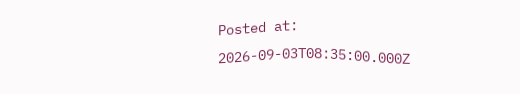Posted at: 2026-09-03T08:35:00.000Z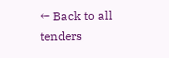← Back to all tenders